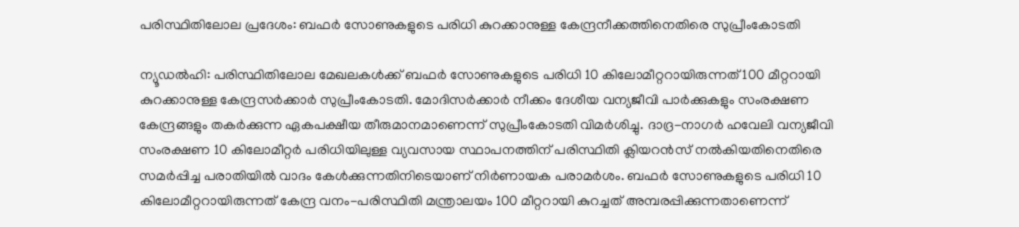പരിസ്ഥിതിലോല പ്രദേശം: ബഫർ സോണുകളുടെ പരിധി കുറക്കാനുള്ള കേന്ദ്രനീക്കത്തിനെതിരെ സുപ്രീംകോടതി

ന്യൂഡൽഹി: പരിസ്ഥിതിലോല മേഖലകൾക്ക് ബഫർ സോണുകളുടെ പരിധി 10 കിലോമീറ്ററായിരുന്നത് 100 മീറ്ററായി കുറക്കാനുള്ള കേന്ദ്രസർക്കാർ സുപ്രീംകോടതി. മോദിസർക്കാർ നീക്കം ദേശീയ വന്യജീവി പാർക്കുകളും സംരക്ഷണ കേന്ദ്രങ്ങളും തകർക്കുന്ന ഏകപക്ഷീയ തീരുമാനമാണെന്ന് സുപ്രീംകോടതി വിമർശിച്ചു. ദാദ്ര-നാഗർ ഹവേലി വന്യജീവി സംരക്ഷണ 10 കിലോമീറ്റർ പരിധിയിലുള്ള വ്യവസായ സ്ഥാപനത്തിന് പരിസ്ഥിതി ക്ലിയറൻസ് നൽകിയതിനെതിരെ സമർപ്പിച്ച പരാതിയിൽ വാദം കേൾക്കുന്നതിനിടെയാണ് നിർണായക പരാമർശം. ബഫർ സോണുകളുടെ പരിധി 10 കിലോമീറ്ററായിരുന്നത് കേന്ദ്ര വനം-പരിസ്ഥിതി മന്ത്രാലയം 100 മീറ്ററായി കുറച്ചത് അമ്പരപ്പിക്കുന്നതാണെന്ന്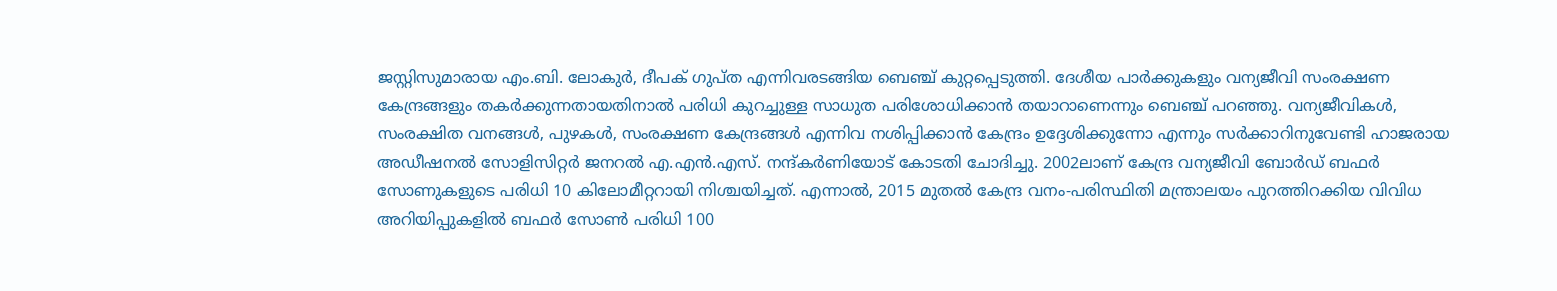ജസ്റ്റിസുമാരായ എം.ബി. ലോകുർ, ദീപക് ഗുപ്ത എന്നിവരടങ്ങിയ ബെഞ്ച് കുറ്റപ്പെടുത്തി. ദേശീയ പാർക്കുകളും വന്യജീവി സംരക്ഷണ കേന്ദ്രങ്ങളും തകർക്കുന്നതായതിനാൽ പരിധി കുറച്ചുള്ള സാധുത പരിശോധിക്കാൻ തയാറാണെന്നും ബെഞ്ച് പറഞ്ഞു. വന്യജീവികൾ, സംരക്ഷിത വനങ്ങൾ, പുഴകൾ, സംരക്ഷണ കേന്ദ്രങ്ങൾ എന്നിവ നശിപ്പിക്കാൻ കേന്ദ്രം ഉദ്ദേശിക്കുന്നോ എന്നും സർക്കാറിനുവേണ്ടി ഹാജരായ അഡീഷനൽ സോളിസിറ്റർ ജനറൽ എ.എൻ.എസ്. നന്ദ്കർണിയോട് കോടതി ചോദിച്ചു. 2002ലാണ് കേന്ദ്ര വന്യജീവി ബോർഡ് ബഫർ സോണുകളുടെ പരിധി 10 കിലോമീറ്ററായി നിശ്ചയിച്ചത്. എന്നാൽ, 2015 മുതൽ കേന്ദ്ര വനം-പരിസ്ഥിതി മന്ത്രാലയം പുറത്തിറക്കിയ വിവിധ അറിയിപ്പുകളിൽ ബഫർ സോൺ പരിധി 100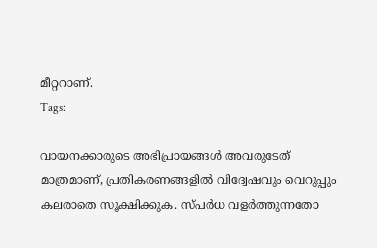മീറ്ററാണ്.
Tags:

വായനക്കാരുടെ അഭിപ്രായങ്ങള്‍ അവരുടേത് മാത്രമാണ്, പ്രതികരണങ്ങളിൽ വിദ്വേഷവും വെറുപ്പും കലരാതെ സൂക്ഷിക്കുക. സ്പർധ വളർത്തുന്നതോ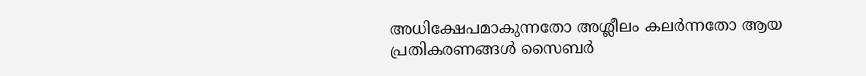അധിക്ഷേപമാകുന്നതോ അശ്ലീലം കലർന്നതോ ആയ പ്രതികരണങ്ങൾ സൈബർ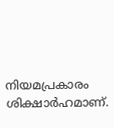നിയമപ്രകാരം ശിക്ഷാർഹമാണ്.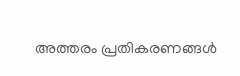അത്തരം പ്രതികരണങ്ങൾ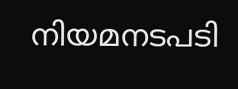നിയമനടപടി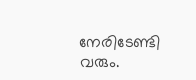നേരിടേണ്ടി വരും.